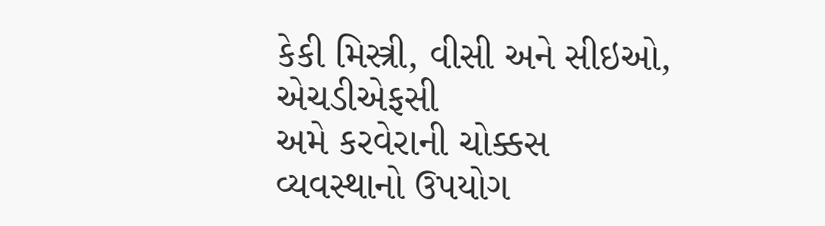કેકી મિસ્ત્રી, વીસી અને સીઇઓ, એચડીએફસી
અમે કરવેરાની ચોક્કસ વ્યવસ્થાનો ઉપયોગ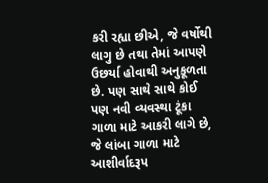કરી રહ્યા છીએ, જે વર્ષોથી લાગુ છે તથા તેમાં આપણે ઉછર્યા હોવાથી અનુકૂળતા છે. પણ સાથે સાથે કોઈ પણ નવી વ્યવસ્થા ટૂંકા ગાળા માટે આકરી લાગે છે, જે લાંબા ગાળા માટે આશીર્વાદરૂપ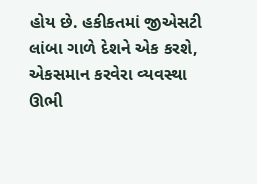હોય છે. હકીકતમાં જીએસટી લાંબા ગાળે દેશને એક કરશે, એકસમાન કરવેરા વ્યવસ્થા ઊભી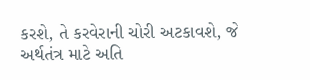કરશે, તે કરવેરાની ચોરી અટકાવશે, જે અર્થતંત્ર માટે અતિ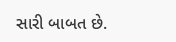સારી બાબત છે.